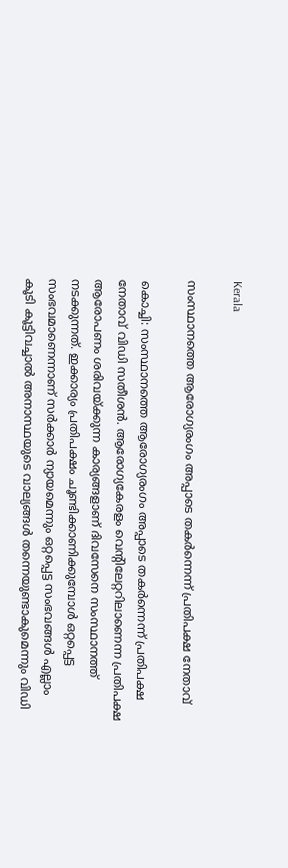Kerala

സംസ്ഥാനത്തെ ആരോഗ്യരംഗം അപ്പാടെ തകര്‍ന്നെന്ന് പ്രതിപക്ഷ നേതാവ്

കൊച്ചി: സംസ്ഥാനത്തെ ആരോഗ്യരംഗം അപ്പാടെ തകര്‍ന്നെന്ന് പ്രതിപക്ഷ നേതാവ് വിഡി സതീശന്‍. ആരോഗ്യകേരളം വെന്റിലേറ്ററിലാണെന്ന പ്രതിപക്ഷ ആരോപണം ശരിവയ്ക്കുന്ന കാര്യങ്ങളാണ് ദിവസേനെ സംസ്ഥാനത്ത് നടക്കുന്നത്. ഇക്കാര്യം പ്രതിപക്ഷം ചൂണ്ടിക്കാണിക്കുമ്പോള്‍ ഒറ്റപ്പെട്ട സംഭവമാണെന്നാണ് സര്‍ക്കാര്‍ ന്യായമെന്നും ഒറ്റപ്പെട്ട സംഭവങ്ങള്‍ എല്ലാം കൂടി കൂട്ടിവച്ചാല്‍ അനാസ്ഥയുടെ വാല്യങ്ങള്‍ തന്നെയുണ്ടാകുമെന്നും വിഡി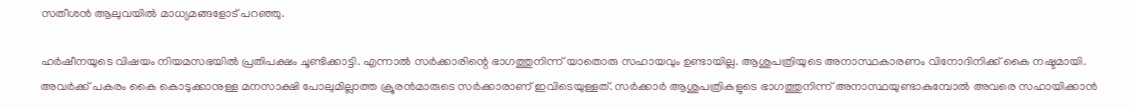സതീശന്‍ ആലുവയില്‍ മാധ്യമങ്ങളോട് പറഞ്ഞു.

ഹര്‍ഷീനയുടെ വിഷയം നിയമസഭയില്‍ പ്രതിപക്ഷം ചൂണ്ടിക്കാട്ടി. എന്നാല്‍ സര്‍ക്കാരിന്റെ ഭാഗത്തുനിന്ന് യാതൊരു സഹായവും ഉണ്ടായില്ല. ആശുപത്രിയുടെ അനാസ്ഥകാരണം വിനോദിനിക്ക് കൈ നഷ്ടമായി. അവര്‍ക്ക് പകരം കൈ കൊടുക്കാനുള്ള മനസാക്ഷി പോലുമില്ലാത്ത ക്രൂരന്‍മാരുടെ സര്‍ക്കാരാണ് ഇവിടെയുള്ളത്. സര്‍ക്കാര്‍ ആശുപത്രികളുടെ ഭാഗത്തുനിന്ന് അനാസ്ഥയുണ്ടാകുമ്പോല്‍ അവരെ സഹായിക്കാന്‍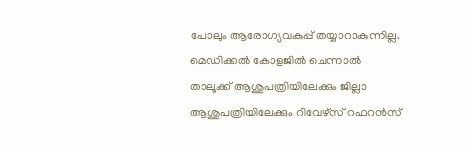പോലും ആരോഗ്യവകുപ്പ് തയ്യാറാകുന്നില്ല. മെഡിക്കല്‍ കോളജില്‍ ചെന്നാല്‍ താലൂക്ക് ആശുപത്രിയിലേക്കും ജില്ലാ ആശുപത്രിയിലേക്കും റിവേഴ്‌സ് റഫറന്‍സ്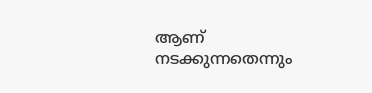ആണ് നടക്കുന്നതെന്നും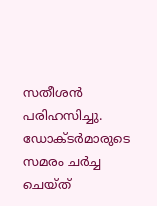സതീശന്‍ പരിഹസിച്ചു. ഡോക്ടര്‍മാരുടെ സമരം ചര്‍ച്ച ചെയ്ത്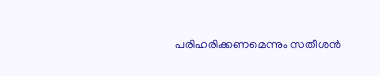പരിഹരിക്കണമെന്നും സതീശന്‍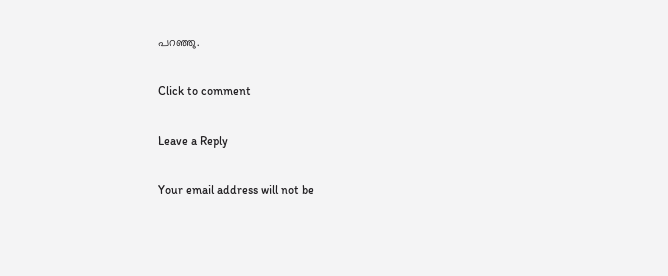പറഞ്ഞു.

Click to comment

Leave a Reply

Your email address will not be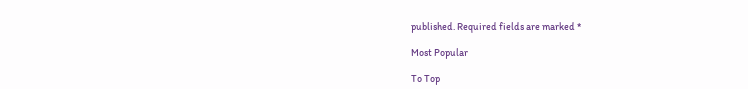published. Required fields are marked *

Most Popular

To Top